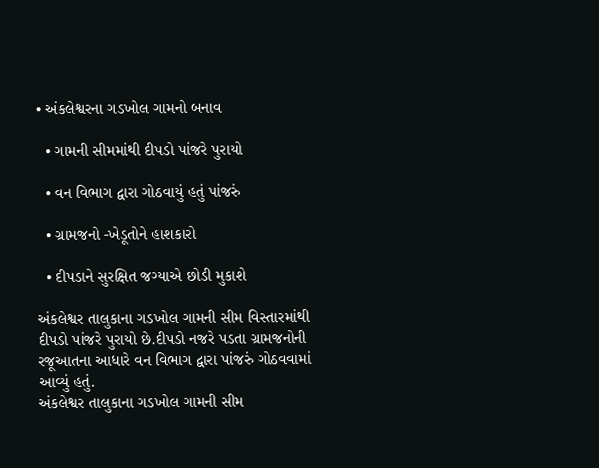• અંકલેશ્વરના ગડખોલ ગામનો બનાવ

  • ગામની સીમમાંથી દીપડો પાંજરે પુરાયો

  • વન વિભાગ દ્વારા ગોઠવાયું હતું પાંજરું

  • ગ્રામજનો -ખેડૂતોને હાશકારો

  • દીપડાને સુરક્ષિત જગ્યાએ છોડી મુકાશે

અંકલેશ્વર તાલુકાના ગડખોલ ગામની સીમ વિસ્તારમાંથી દીપડો પાંજરે પુરાયો છે.દીપડો નજરે પડતા ગ્રામજનોની રજૂઆતના આધારે વન વિભાગ દ્વારા પાંજરું ગોઠવવામાં આવ્યું હતું.
અંકલેશ્વર તાલુકાના ગડખોલ ગામની સીમ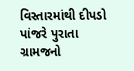વિસ્તારમાંથી દીપડો પાંજરે પુરાતા ગ્રામજનો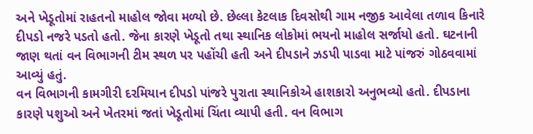અને ખેડૂતોમાં રાહતનો માહોલ જોવા મળ્યો છે. છેલ્લા કેટલાક દિવસોથી ગામ નજીક આવેલા તળાવ કિનારે દીપડો નજરે પડતો હતો. જેના કારણે ખેડૂતો તથા સ્થાનિક લોકોમાં ભયનો માહોલ સર્જાયો હતો. ઘટનાની જાણ થતાં વન વિભાગની ટીમ સ્થળ પર પહોંચી હતી અને દીપડાને ઝડપી પાડવા માટે પાંજરું ગોઠવવામાં આવ્યું હતું.
વન વિભાગની કામગીરી દરમિયાન દીપડો પાંજરે પુરાતા સ્થાનિકોએ હાશકારો અનુભવ્યો હતો. દીપડાના કારણે પશુઓ અને ખેતરમાં જતાં ખેડૂતોમાં ચિંતા વ્યાપી હતી. વન વિભાગ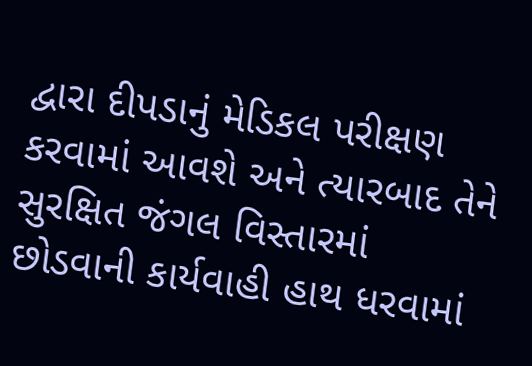દ્વારા દીપડાનું મેડિકલ પરીક્ષણ કરવામાં આવશે અને ત્યારબાદ તેને સુરક્ષિત જંગલ વિસ્તારમાં છોડવાની કાર્યવાહી હાથ ધરવામાં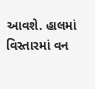આવશે. હાલમાં વિસ્તારમાં વન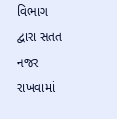વિભાગ દ્વારા સતત નજર રાખવામાં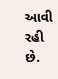આવી રહી છે.